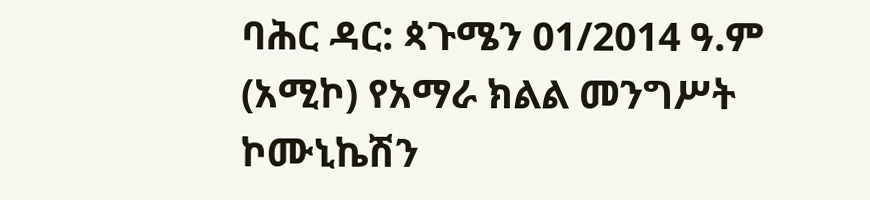ባሕር ዳር: ጳጉሜን 01/2014 ዓ.ም (አሚኮ) የአማራ ክልል መንግሥት ኮሙኒኬሽን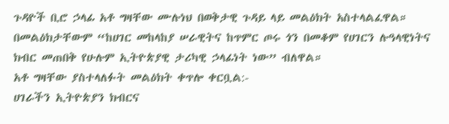ጉዳዮች ቢሮ ኃላፊ አቶ ግዛቸው ሙሉነህ በወቅታዊ ጉዳይ ላይ መልዕክት አስተላልፈዋል።
በመልዕክታቸውም “ከሀገር መከላከያ ሠራዊትና ከጥምር ጦሩ ጎን በመቆም የሀገርን ሉዓላዊነትና ክብር መጠበቅ የሁሉም ኢትዮጵያዊ ታሪካዊ ኃላፊነት ነው” ብለዋል።
አቶ ግዛቸው ያስተላለፉት መልዕክት ቀጥሎ ቀርቧል:-
ሀገራችን ኢትዮጵያን ክብርና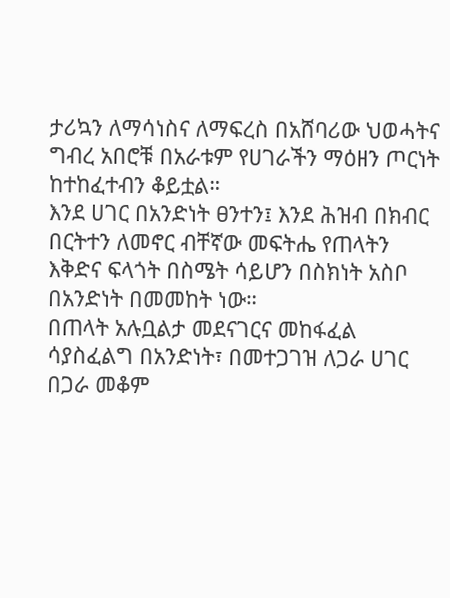ታሪኳን ለማሳነስና ለማፍረስ በአሸባሪው ህወሓትና ግብረ አበሮቹ በአራቱም የሀገራችን ማዕዘን ጦርነት ከተከፈተብን ቆይቷል።
እንደ ሀገር በአንድነት ፀንተን፤ እንደ ሕዝብ በክብር በርትተን ለመኖር ብቸኛው መፍትሔ የጠላትን እቅድና ፍላጎት በስሜት ሳይሆን በስክነት አስቦ በአንድነት በመመከት ነው።
በጠላት አሉቧልታ መደናገርና መከፋፈል ሳያስፈልግ በአንድነት፣ በመተጋገዝ ለጋራ ሀገር በጋራ መቆም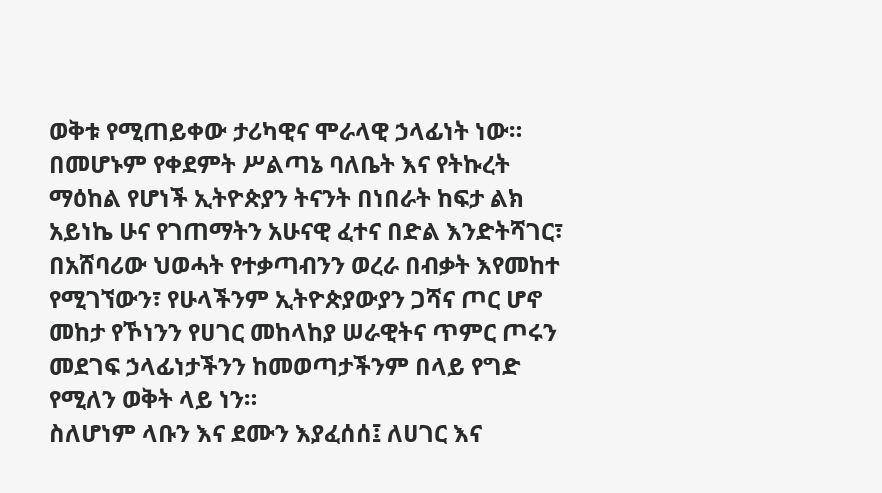ወቅቱ የሚጠይቀው ታሪካዊና ሞራላዊ ኃላፊነት ነው።
በመሆኑም የቀደምት ሥልጣኔ ባለቤት እና የትኩረት ማዕከል የሆነች ኢትዮጵያን ትናንት በነበራት ከፍታ ልክ አይነኬ ሁና የገጠማትን አሁናዊ ፈተና በድል እንድትሻገር፣ በአሸባሪው ህወሓት የተቃጣብንን ወረራ በብቃት እየመከተ የሚገኘውን፣ የሁላችንም ኢትዮጵያውያን ጋሻና ጦር ሆኖ መከታ የኾነንን የሀገር መከላከያ ሠራዊትና ጥምር ጦሩን መደገፍ ኃላፊነታችንን ከመወጣታችንም በላይ የግድ የሚለን ወቅት ላይ ነን።
ስለሆነም ላቡን እና ደሙን እያፈሰሰ፤ ለሀገር እና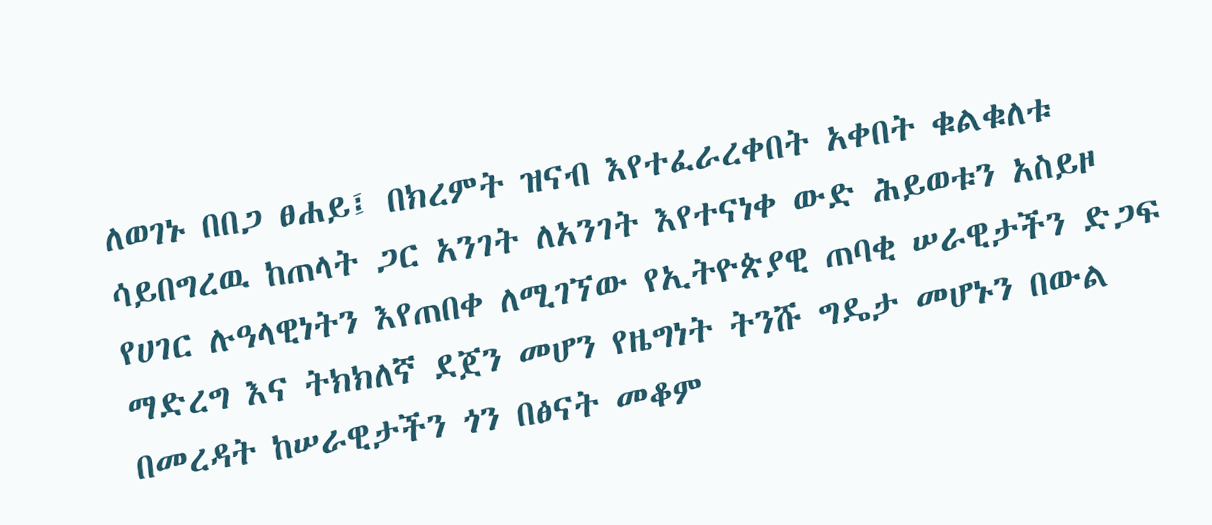ለወገኑ በበጋ ፀሐይ፤ በክረምት ዝናብ እየተፈራረቀበት አቀበት ቁልቁለቱ ሳይበግረዉ ከጠላት ጋር አንገት ለአንገት እየተናነቀ ውድ ሕይወቱን አስይዞ የሀገር ሉዓላዊነትን እየጠበቀ ለሚገኘው የኢትዮጵያዊ ጠባቂ ሠራዊታችን ድጋፍ ማድረግ እና ትክክለኛ ደጀን መሆን የዜግነት ትንሹ ግዴታ መሆኑን በውል በመረዳት ከሠራዊታችን ጎን በፅናት መቆም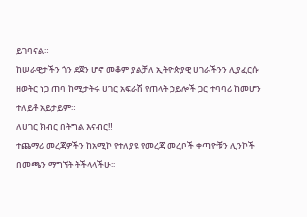ይገባናል።
ከሠራዊታችን ጎን ደጀን ሆኖ መቆም ያልቻለ ኢትዮጵያዊ ሀገራችንን ሊያፈርሱ ዘወትር ነጋ ጠባ ከሚታትሩ ሀገር አፍራሽ የጠላት ኃይሎች ጋር ተባባሪ ከመሆን ተለይቶ አይታይም።
ለሀገር ክብር በትግል እናብር‼
ተጨማሪ መረጃዎችን ከአሚኮ የተለያዩ የመረጃ መረቦች ቀጣዮቹን ሊንኮች በመጫን ማግኘት ትችላላችሁ፡፡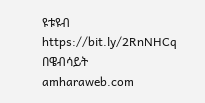ዩቱዩብ https://bit.ly/2RnNHCq
በዌብሳይት amharaweb.com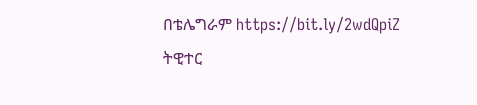በቴሌግራም https://bit.ly/2wdQpiZ
ትዊተር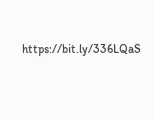https://bit.ly/336LQaS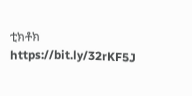ቲክቶክ https://bit.ly/32rKF5J